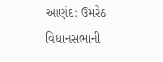આણંદ: ઉમરેઠ વિધાનસભાની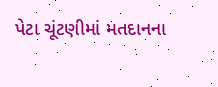પેટા ચૂંટણીમાં મતદાનના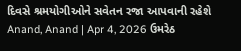દિવસે શ્રમયોગીઓને સવેતન રજા આપવાની રહેશે
Anand, Anand | Apr 4, 2026 ઉમરેઠ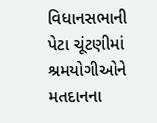વિધાનસભાની પેટા ચૂંટણીમાં શ્રમયોગીઓને મતદાનના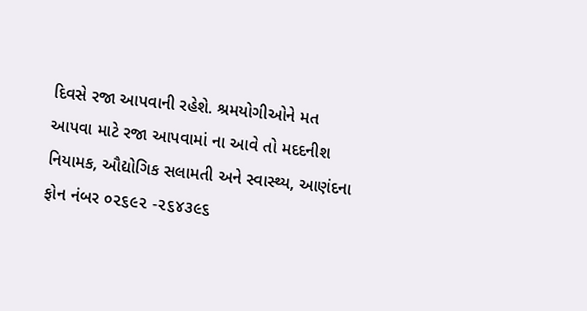દિવસે રજા આપવાની રહેશે. શ્રમયોગીઓને મત આપવા માટે રજા આપવામાં ના આવે તો મદદનીશ નિયામક, ઔદ્યોગિક સલામતી અને સ્વાસ્થ્ય, આણંદના ફોન નંબર ૦૨૬૯૨ -૨૬૪૩૯૬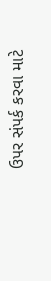ઉપર સંપર્ક કરવા માટે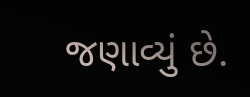જણાવ્યું છે.